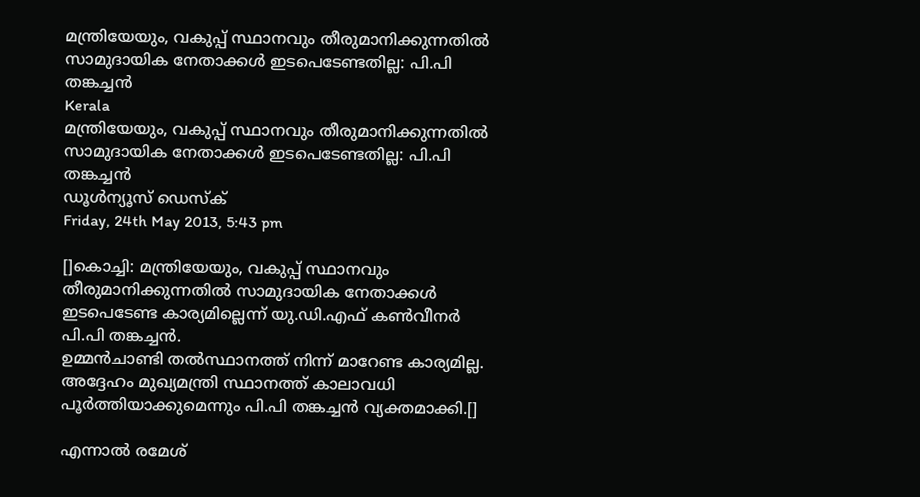മന്ത്രിയേയും, വകുപ്പ് സ്ഥാനവും തീരുമാനിക്കുന്നതില്‍ സാമുദായിക നേതാക്കള്‍ ഇടപെടേണ്ടതില്ല: പി.പി തങ്കച്ചന്‍
Kerala
മന്ത്രിയേയും, വകുപ്പ് സ്ഥാനവും തീരുമാനിക്കുന്നതില്‍ സാമുദായിക നേതാക്കള്‍ ഇടപെടേണ്ടതില്ല: പി.പി തങ്കച്ചന്‍
ഡൂള്‍ന്യൂസ് ഡെസ്‌ക്
Friday, 24th May 2013, 5:43 pm

[]കൊച്ചി: മന്ത്രിയേയും, വകുപ്പ് സ്ഥാനവും തീരുമാനിക്കുന്നതില്‍ സാമുദായിക നേതാക്കള്‍ ഇടപെടേണ്ട കാര്യമില്ലെന്ന് യു.ഡി.എഫ് കണ്‍വീനര്‍ പി.പി തങ്കച്ചന്‍.
ഉമ്മന്‍ചാണ്ടി തല്‍സ്ഥാനത്ത് നിന്ന് മാറേണ്ട കാര്യമില്ല. അദ്ദേഹം മുഖ്യമന്ത്രി സ്ഥാനത്ത് കാലാവധി പൂര്‍ത്തിയാക്കുമെന്നും പി.പി തങ്കച്ചന്‍ വ്യക്തമാക്കി.[]

എന്നാല്‍ രമേശ്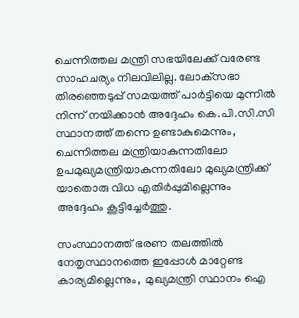ചെന്നിത്തല മന്ത്രി സഭയിലേക്ക് വരേണ്ട സാഹചര്യം നിലവിലില്ല. ലോക്‌സഭാ തിരഞ്ഞെടുപ്പ് സമയത്ത് പാര്‍ട്ടിയെ മുന്നില്‍ നിന്ന് നയിക്കാന്‍ അദ്ദേഹം കെ.പി.സി.സി സ്ഥാനത്ത് തന്നെ ഉണ്ടാകുമെന്നും, ചെന്നിത്തല മന്ത്രിയാകുന്നതിലോ ഉപമുഖ്യമന്ത്രിയാകുന്നതിലോ മുഖ്യമന്ത്രിക്ക് യാതൊരു വിധ എതിര്‍പ്പുമില്ലെന്നും അദ്ദേഹം കൂട്ടിച്ചേര്‍ത്തു.

സംസ്ഥാനത്ത് ഭരണ തലത്തില്‍ നേതൃസ്ഥാനത്തെ ഇപ്പോള്‍ മാറ്റേണ്ട കാര്യമില്ലെന്നും,  മുഖ്യമന്ത്രി സ്ഥാനം ഐ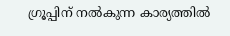ഗ്രൂപ്പിന് നല്‍കുന്ന കാര്യത്തില്‍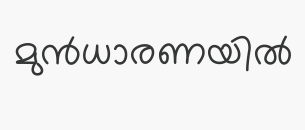മുന്‍ധാരണയില്‍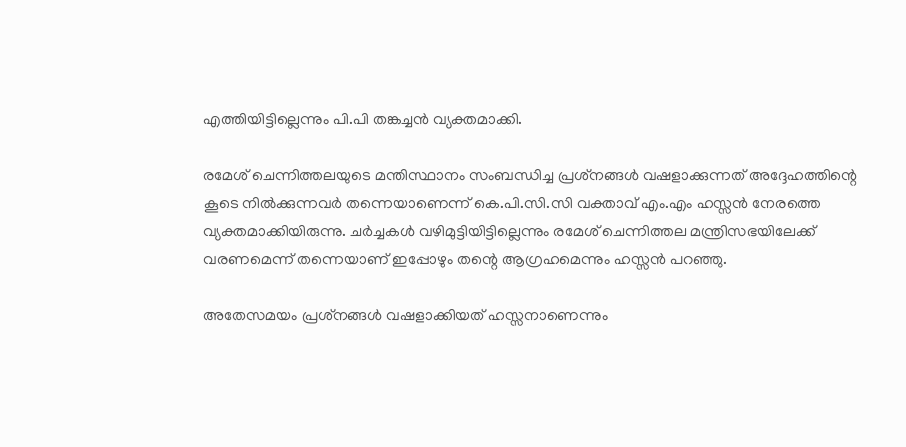എത്തിയിട്ടില്ലെന്നും പി.പി തങ്കച്ചന്‍ വ്യക്തമാക്കി.

രമേശ് ചെന്നിത്തലയുടെ മന്തിസ്ഥാനം സംബന്ധിച്ച പ്രശ്‌നങ്ങള്‍ വഷളാക്കുന്നത് അദ്ദേഹത്തിന്റെ കൂടെ നില്‍ക്കുന്നവര്‍ തന്നെയാണെന്ന് കെ.പി.സി.സി വക്താവ് എം.എം ഹസ്സന്‍ നേരത്തെ വ്യക്തമാക്കിയിരുന്നു. ചര്‍ച്ചകള്‍ വഴിമുട്ടിയിട്ടില്ലെന്നും രമേശ് ചെന്നിത്തല മന്ത്രിസഭയിലേക്ക് വരണമെന്ന് തന്നെയാണ് ഇപ്പോഴും തന്റെ ആഗ്രഹമെന്നും ഹസ്സന്‍ പറഞ്ഞു.

അതേസമയം പ്രശ്‌നങ്ങള്‍ വഷളാക്കിയത് ഹസ്സനാണെന്നും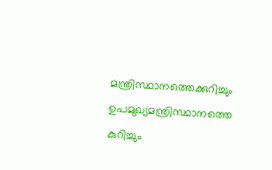മന്ത്രിസ്ഥാനത്തെക്കുറിച്ചും ഉപമുഖ്യമന്ത്രിസ്ഥാനത്തെ കുറിച്ചും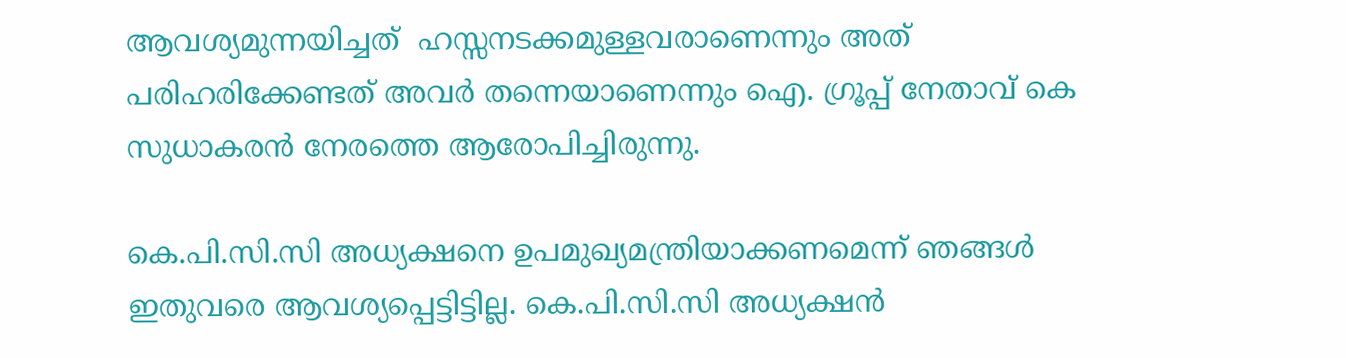ആവശ്യമുന്നയിച്ചത്  ഹസ്സനടക്കമുള്ളവരാണെന്നും അത് പരിഹരിക്കേണ്ടത് അവര്‍ തന്നെയാണെന്നും ഐ. ഗ്രൂപ്പ് നേതാവ് കെ സുധാകരന്‍ നേരത്തെ ആരോപിച്ചിരുന്നു.

കെ.പി.സി.സി അധ്യക്ഷനെ ഉപമുഖ്യമന്ത്രിയാക്കണമെന്ന് ഞങ്ങള്‍ ഇതുവരെ ആവശ്യപ്പെട്ടിട്ടില്ല. കെ.പി.സി.സി അധ്യക്ഷന്‍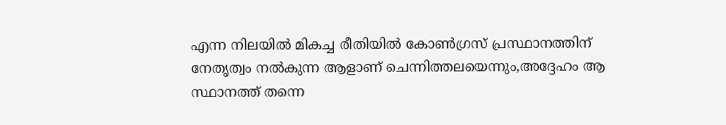എന്ന നിലയില്‍ മികച്ച രീതിയില്‍ കോണ്‍ഗ്രസ് പ്രസ്ഥാനത്തിന് നേതൃത്വം നല്‍കുന്ന ആളാണ് ചെന്നിത്തലയെന്നും,അദ്ദേഹം ആ സ്ഥാനത്ത് തന്നെ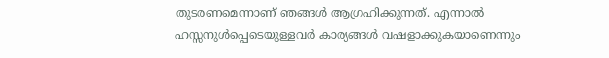തുടരണമെന്നാണ് ഞങ്ങള്‍ ആഗ്രഹിക്കുന്നത്. എന്നാല്‍ ഹസ്സനുള്‍പ്പെടെയുള്ളവര്‍ കാര്യങ്ങള്‍ വഷളാക്കുകയാണെന്നും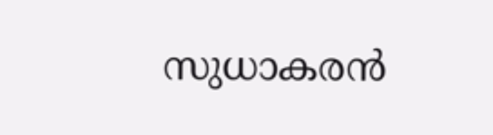സുധാകരന്‍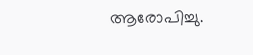ആരോപിച്ചു.